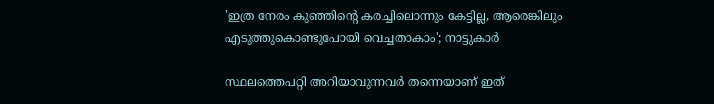'ഇത്ര നേരം കുഞ്ഞിന്റെ കരച്ചിലൊന്നും കേട്ടില്ല, ആരെങ്കിലും എടുത്തുകൊണ്ടുപോയി വെച്ചതാകാം'; നാട്ടുകാര്‍

സ്ഥലത്തെപറ്റി അറിയാവുന്നവർ തന്നെയാണ് ഇത്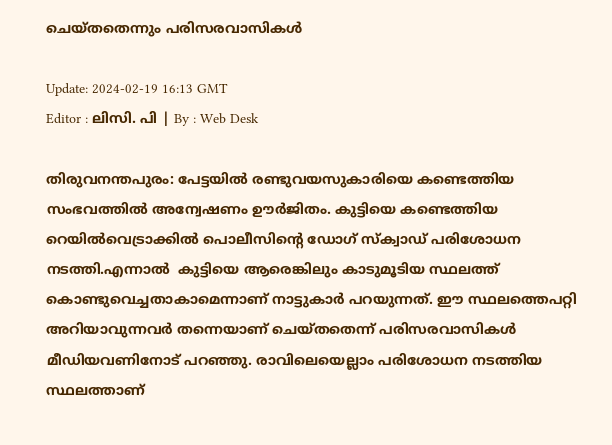ചെയ്തതെന്നും പരിസരവാസികള്‍

Update: 2024-02-19 16:13 GMT
Editor : ലിസി. പി | By : Web Desk

തിരുവനന്തപുരം: പേട്ടയിൽ രണ്ടുവയസുകാരിയെ കണ്ടെത്തിയ സംഭവത്തിൽ അന്വേഷണം ഊർജിതം. കുട്ടിയെ കണ്ടെത്തിയ റെയിൽവെട്രാക്കിൽ പൊലീസിന്റെ ഡോഗ് സ്‌ക്വാഡ് പരിശോധന നടത്തി.എന്നാല്‍  കുട്ടിയെ ആരെങ്കിലും കാടുമൂടിയ സ്ഥലത്ത് കൊണ്ടുവെച്ചതാകാമെന്നാണ് നാട്ടുകാർ പറയുന്നത്. ഈ സ്ഥലത്തെപറ്റി അറിയാവുന്നവർ തന്നെയാണ് ചെയ്തതെന്ന് പരിസരവാസികൾ മീഡിയവണിനോട് പറഞ്ഞു. രാവിലെയെല്ലാം പരിശോധന നടത്തിയ സ്ഥലത്താണ്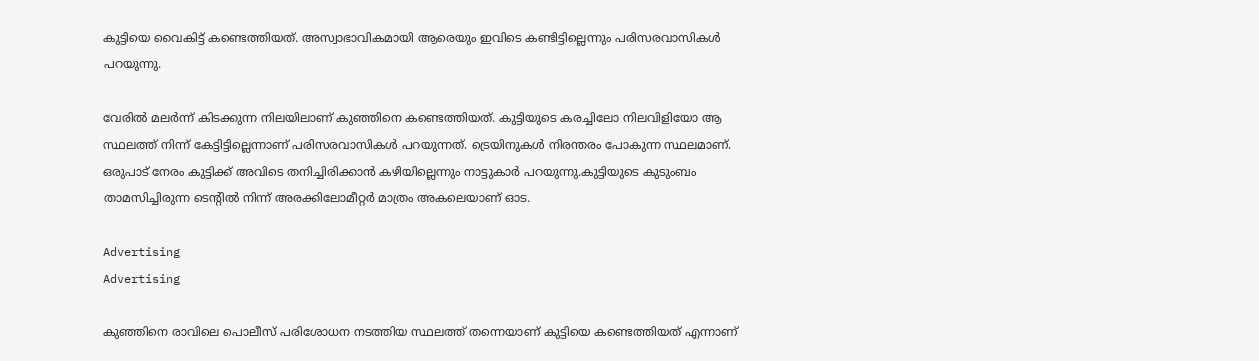കുട്ടിയെ വൈകിട്ട് കണ്ടെത്തിയത്. അസ്വാഭാവികമായി ആരെയും ഇവിടെ കണ്ടിട്ടില്ലെന്നും പരിസരവാസികൾ പറയുന്നു.

വേരിൽ മലർന്ന് കിടക്കുന്ന നിലയിലാണ് കുഞ്ഞിനെ കണ്ടെത്തിയത്. കുട്ടിയുടെ കരച്ചിലോ നിലവിളിയോ ആ സ്ഥലത്ത് നിന്ന് കേട്ടിട്ടില്ലെന്നാണ് പരിസരവാസികള്‍ പറയുന്നത്. ട്രെയിനുകള്‍ നിരന്തരം പോകുന്ന സ്ഥലമാണ്. ഒരുപാട് നേരം കുട്ടിക്ക് അവിടെ തനിച്ചിരിക്കാന്‍ കഴിയില്ലെന്നും നാട്ടുകാര്‍ പറയുന്നു.കുട്ടിയുടെ കുടുംബം താമസിച്ചിരുന്ന ടെന്റിൽ നിന്ന് അരക്കിലോമീറ്റർ മാത്രം അകലെയാണ് ഓട.

Advertising
Advertising

കുഞ്ഞിനെ രാവിലെ പൊലീസ് പരിശോധന നടത്തിയ സ്ഥലത്ത് തന്നെയാണ് കുട്ടിയെ കണ്ടെത്തിയത് എന്നാണ്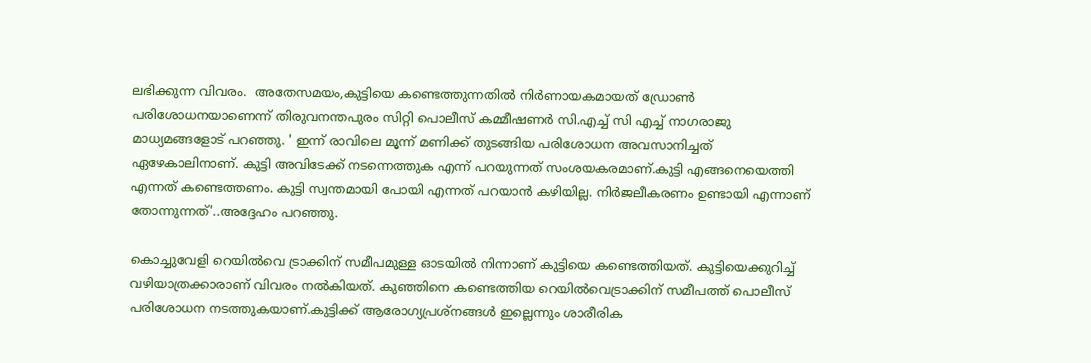ലഭിക്കുന്ന വിവരം.  അതേസമയം,കുട്ടിയെ കണ്ടെത്തുന്നതില്‍ നിര്‍ണായകമായത് ഡ്രോണ്‍ പരിശോധനയാണെന്ന് തിരുവനന്തപുരം സിറ്റി പൊലീസ് കമ്മീഷണര്‍ സി.എച്ച് സി എച്ച് നാഗരാജു മാധ്യമങ്ങളോട് പറഞ്ഞു. ' ഇന്ന് രാവിലെ മൂന്ന് മണിക്ക് തുടങ്ങിയ പരിശോധന അവസാനിച്ചത് ഏഴേകാലിനാണ്. കുട്ടി അവിടേക്ക് നടന്നെത്തുക എന്ന് പറയുന്നത് സംശയകരമാണ്.കുട്ടി എങ്ങനെയെത്തി എന്നത് കണ്ടെത്തണം. കുട്ടി സ്വന്തമായി പോയി എന്നത് പറയാൻ കഴിയില്ല. നിർജലീകരണം ഉണ്ടായി എന്നാണ് തോന്നുന്നത്'..അദ്ദേഹം പറഞ്ഞു.

കൊച്ചുവേളി റെയിൽവെ ട്രാക്കിന് സമീപമുള്ള ഓടയിൽ നിന്നാണ് കുട്ടിയെ കണ്ടെത്തിയത്. കുട്ടിയെക്കുറിച്ച് വഴിയാത്രക്കാരാണ് വിവരം നൽകിയത്. കുഞ്ഞിനെ കണ്ടെത്തിയ റെയിൽവെട്രാക്കിന് സമീപത്ത് പൊലീസ് പരിശോധന നടത്തുകയാണ്.കുട്ടിക്ക് ആരോഗ്യപ്രശ്നങ്ങൾ ഇല്ലെന്നും ശാരീരിക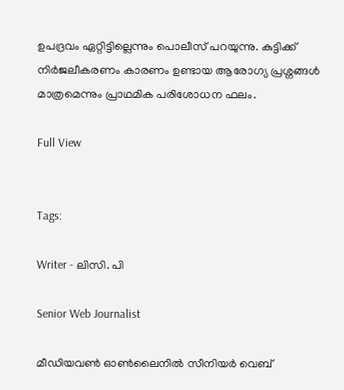ഉപദ്രവം ഏറ്റിട്ടില്ലെന്നും പൊലീസ് പറയുന്നു. കുട്ടിക്ക് നിർജലീകരണം കാരണം ഉണ്ടായ ആരോഗ്യ പ്രശ്നങ്ങൾ മാത്രമെന്നും പ്രാഥമിക പരിശോധന ഫലം.

Full View


Tags:

Writer - ലിസി. പി

Senior Web Journalist

മീഡിയവൺ ഓൺലൈനിൽ സീനിയർ വെബ്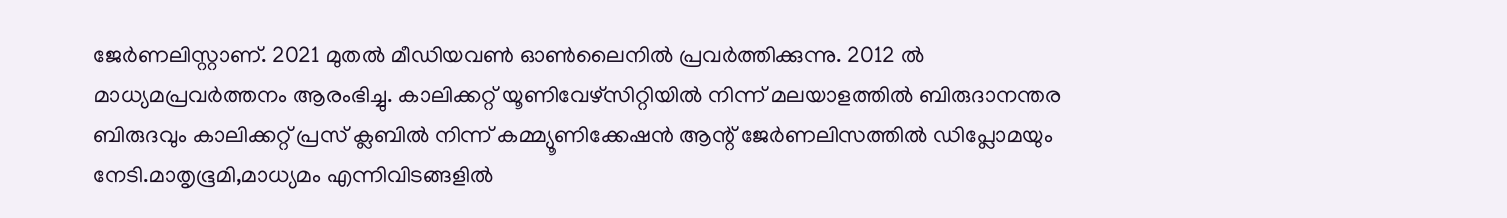ജേർണലിസ്റ്റാണ്. 2021 മുതൽ മീഡിയവൺ ഓൺലൈനിൽ പ്രവർത്തിക്കുന്നു. 2012 ല്‍ മാധ്യമപ്രവര്‍ത്തനം ആരംഭിച്ചു. കാലിക്കറ്റ് യൂണിവേഴ്‌സിറ്റിയിൽ നിന്ന് മലയാളത്തിൽ ബിരുദാനന്തര ബിരുദവും കാലിക്കറ്റ് പ്രസ് ക്ലബിൽ നിന്ന് കമ്മ്യൂണിക്കേഷൻ ആന്റ് ജേർണലിസത്തിൽ ഡിപ്ലോമയും നേടി.മാതൃഭൂമി,മാധ്യമം എന്നിവിടങ്ങളിൽ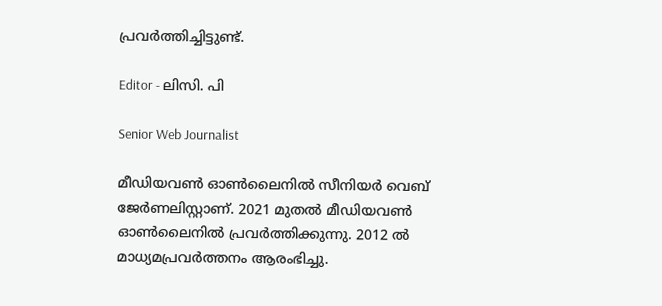പ്രവർത്തിച്ചിട്ടുണ്ട്.

Editor - ലിസി. പി

Senior Web Journalist

മീഡിയവൺ ഓൺലൈനിൽ സീനിയർ വെബ് ജേർണലിസ്റ്റാണ്. 2021 മുതൽ മീഡിയവൺ ഓൺലൈനിൽ പ്രവർത്തിക്കുന്നു. 2012 ല്‍ മാധ്യമപ്രവര്‍ത്തനം ആരംഭിച്ചു.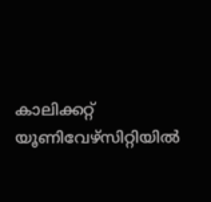കാലിക്കറ്റ് യൂണിവേഴ്‌സിറ്റിയിൽ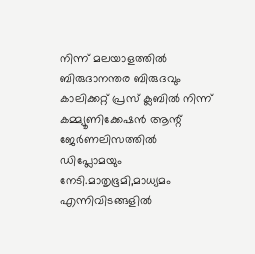നിന്ന് മലയാളത്തിൽ ബിരുദാനന്തര ബിരുദവും കാലിക്കറ്റ് പ്രസ് ക്ലബിൽ നിന്ന് കമ്മ്യൂണിക്കേഷൻ ആന്റ് ജേർണലിസത്തിൽ ഡിപ്ലോമയും നേടി.മാതൃഭൂമി,മാധ്യമം എന്നിവിടങ്ങളിൽ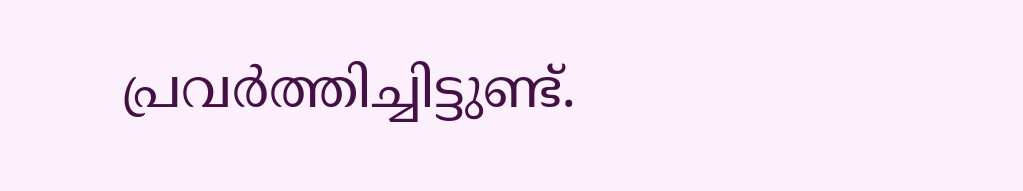പ്രവർത്തിച്ചിട്ടുണ്ട്.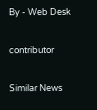By - Web Desk

contributor

Similar News